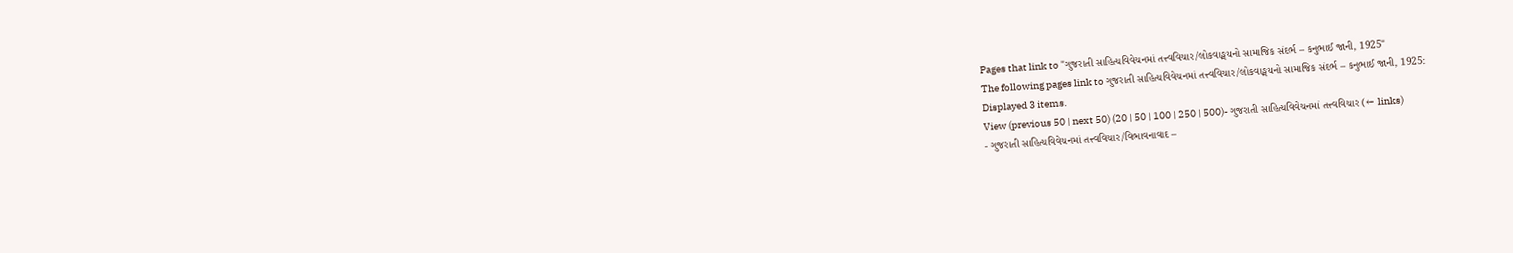Pages that link to "ગુજરાતી સાહિત્યવિવેચનમાં તત્ત્વવિચાર/લોકવાઙ્મયનો સામાજિક સંદર્ભ – કનુભાઈ જાની, 1925"
The following pages link to ગુજરાતી સાહિત્યવિવેચનમાં તત્ત્વવિચાર/લોકવાઙ્મયનો સામાજિક સંદર્ભ – કનુભાઈ જાની, 1925:
Displayed 3 items.
View (previous 50 | next 50) (20 | 50 | 100 | 250 | 500)- ગુજરાતી સાહિત્યવિવેચનમાં તત્ત્વવિચાર (← links)
- ગુજરાતી સાહિત્યવિવેચનમાં તત્ત્વવિચાર/વિભાવનાવાદ –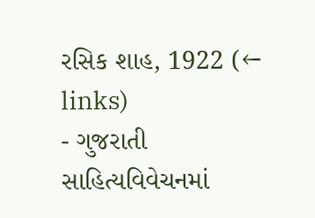રસિક શાહ, 1922 (← links)
- ગુજરાતી સાહિત્યવિવેચનમાં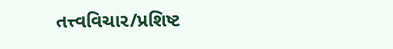તત્ત્વવિચાર/પ્રશિષ્ટ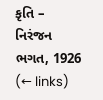કૃતિ – નિરંજન ભગત, 1926 (← links)